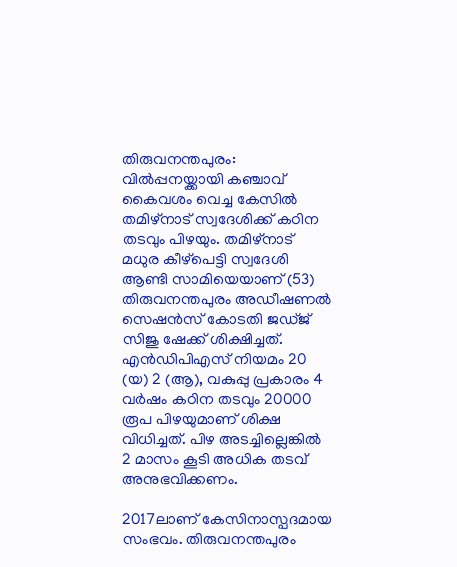തിരുവനന്തപുരം: വില്‍പ്പനയ്ക്കായി കഞ്ചാവ് കൈവശം വെച്ച കേസില്‍ തമിഴ്‌നാട് സ്വദേശിക്ക് കഠിന തടവും പിഴയും. തമിഴ്‌നാട് മധുര കീഴ്പെട്ടി സ്വദേശി ആണ്ടി സാമിയെയാണ് (53) തിരുവനന്തപുരം അഡീഷണല്‍ സെഷന്‍സ് കോടതി ജഡ്ജ് സിജു ഷേക്ക് ശിക്ഷിച്ചത്. എന്‍ഡിപിഎസ് നിയമം 20 (യ) 2 (ആ), വകുപ്പു പ്രകാരം 4 വര്‍ഷം കഠിന തടവും 20000 രൂപ പിഴയുമാണ് ശിക്ഷ വിധിച്ചത്. പിഴ അടച്ചില്ലെങ്കില്‍ 2 മാസം കൂടി അധിക തടവ് അനുഭവിക്കണം.

2017ലാണ് കേസിനാസ്പദമായ സംഭവം. തിരുവനന്തപുരം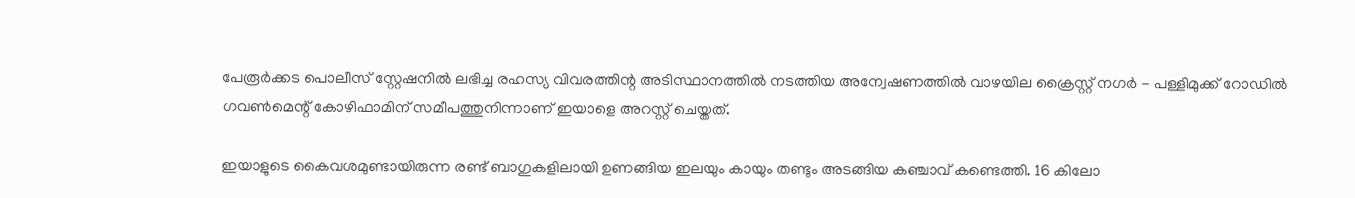പേരൂര്‍ക്കട പൊലീസ് സ്റ്റേഷനില്‍ ലഭിച്ച രഹസ്യ വിവരത്തിന്റ അടിസ്ഥാനത്തില്‍ നടത്തിയ അന്വേഷണത്തില്‍ വാഴയില ക്രൈസ്റ്റ് നഗര്‍ - പള്ളിമുക്ക് റോഡില്‍ ഗവണ്‍മെന്റ് കോഴിഫാമിന് സമീപത്തുനിന്നാണ് ഇയാളെ അറസ്റ്റ് ചെയ്തത്.

ഇയാളുടെ കൈവശമുണ്ടായിരുന്ന രണ്ട് ബാഗുകളിലായി ഉണങ്ങിയ ഇലയും കായും തണ്ടും അടങ്ങിയ കഞ്ചാവ് കണ്ടെത്തി. 16 കിലോ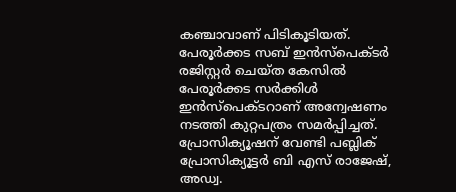കഞ്ചാവാണ് പിടികൂടിയത്. പേരൂര്‍ക്കട സബ് ഇന്‍സ്പെക്ടര്‍ രജിസ്റ്റര്‍ ചെയ്ത കേസില്‍ പേരൂര്‍ക്കട സര്‍ക്കിള്‍ ഇന്‍സ്പെക്ടറാണ് അന്വേഷണം നടത്തി കുറ്റപത്രം സമര്‍പ്പിച്ചത്. പ്രോസിക്യൂഷന് വേണ്ടി പബ്ലിക് പ്രോസിക്യൂട്ടര്‍ ബി എസ് രാജേഷ്, അഡ്വ.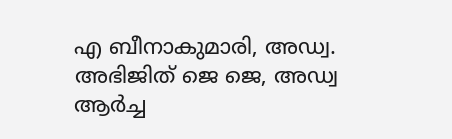എ ബീനാകുമാരി, അഡ്വ. അഭിജിത് ജെ ജെ, അഡ്വ ആര്‍ച്ച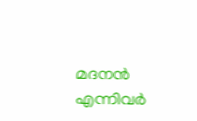മദനന്‍ എന്നിവര്‍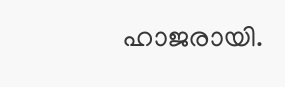ഹാജരായി.